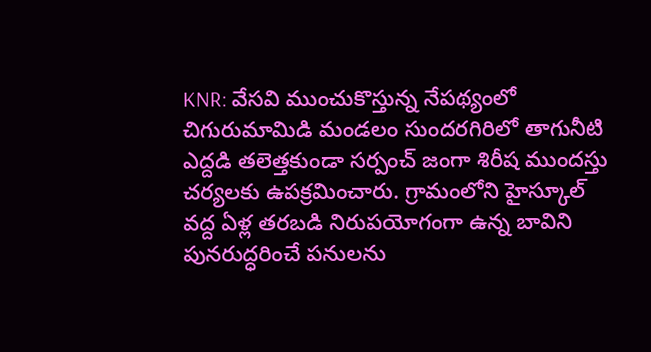KNR: వేసవి ముంచుకొస్తున్న నేపథ్యంలో చిగురుమామిడి మండలం సుందరగిరిలో తాగునీటి ఎద్దడి తలెత్తకుండా సర్పంచ్ జంగా శిరీష ముందస్తు చర్యలకు ఉపక్రమించారు. గ్రామంలోని హైస్కూల్ వద్ద ఏళ్ల తరబడి నిరుపయోగంగా ఉన్న బావిని పునరుద్ధరించే పనులను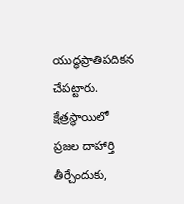యుద్ధప్రాతిపదికన చేపట్టారు. క్షేత్రస్థాయిలో ప్రజల దాహార్తి తీర్చేందుకు,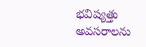భవిష్యత్తు అవసరాలను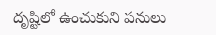దృష్టిలో ఉంచుకుని పనులు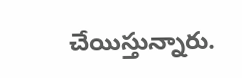చేయిస్తున్నారు.